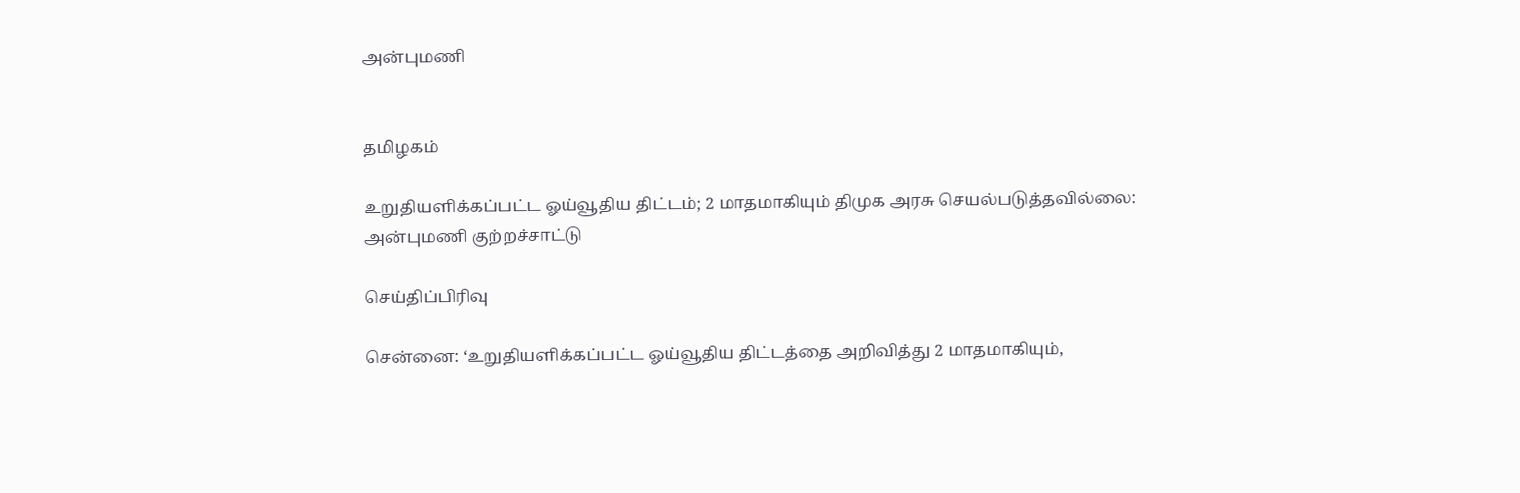அன்புமணி


தமிழகம்

உறுதியளிக்கப்பட்ட ஓய்வூதிய திட்டம்; 2 மாதமாகியும் திமுக அரசு செயல்படுத்தவில்லை: அன்புமணி குற்றச்சாட்டு

செய்திப்பிரிவு

சென்னை: ‘உறுதியளிக்கப்பட்ட ஓய்வூதிய திட்டத்தை அறிவித்து 2 மாதமாகியும்,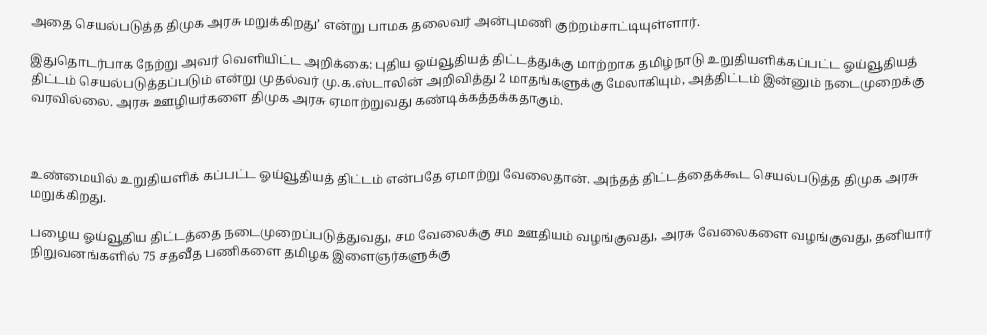அதை செயல்படுத்த திமுக அரசு மறுக்கிறது’ என்று பாமக தலைவர் அன்புமணி குற்றம்சாட்டியுள்ளார்.

இதுதொடர்பாக நேற்று அவர் வெளியிட்ட அறிக்கை: புதிய ஓய்வூதியத் திட்டத்துக்கு மாற்றாக தமிழ்நாடு உறுதியளிக்கப்பட்ட ஓய்வூதியத் திட்டம் செயல்படுத்தப்படும் என்று முதல்வர் மு.க.ஸ்டாலின் அறிவித்து 2 மாதங்களுக்கு மேலாகியும், அத்திட்டம் இன்னும் நடைமுறைக்கு வரவில்லை. அரசு ஊழியர்களை திமுக அரசு ஏமாற்றுவது கண்டிக்கத்தக்கதாகும்.



உண்மையில் உறுதியளிக் கப்பட்ட ஓய்வூதியத் திட்டம் என்பதே ஏமாற்று வேலைதான். அந்தத் திட்டத்தைக்கூட செயல்படுத்த திமுக அரசு மறுக்கிறது.

பழைய ஓய்வூதிய திட்டத்தை நடைமுறைப்படுத்துவது, சம வேலைக்கு சம ஊதியம் வழங்குவது, அரசு வேலைகளை வழங்குவது, தனியார் நிறுவனங்களில் 75 சதவீத பணிகளை தமிழக இளைஞர்களுக்கு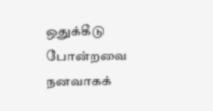ஒதுக்கீடு போன்றவை நனவாகக்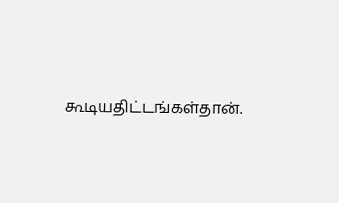கூடியதிட்டங்கள்தான்.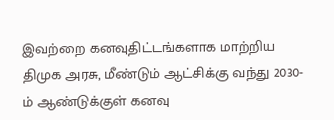இவற்றை கனவுதிட்டங்களாக மாற்றிய திமுக அரசு, மீண்டும் ஆட்சிக்கு வந்து 2030-ம் ஆண்டுக்குள் கனவு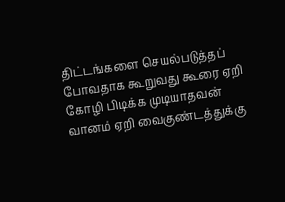திட்டங்களை செயல்படுத்தப் போவதாக கூறுவது கூரை ஏறி கோழி பிடிக்க முடியாதவன் வானம் ஏறி வைகுண்டத்துக்கு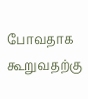போவதாக கூறுவதற்கு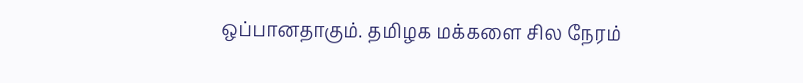ஒப்பானதாகும். தமிழக மக்களை சில நேரம்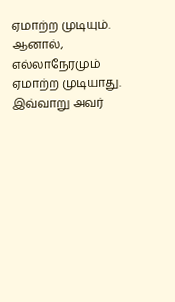ஏமாற்ற முடியும். ஆனால், எல்லாநேரமும் ஏமாற்ற முடியாது. இவ்வாறு அவர்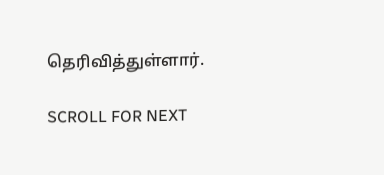தெரிவித்துள்ளார்.

SCROLL FOR NEXT